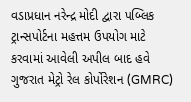વડાપ્રધાન નરેન્દ્ર મોદી દ્વારા પબ્લિક ટ્રાન્સપોર્ટના મહત્તમ ઉપયોગ માટે કરવામાં આવેલી અપીલ બાદ હવે ગુજરાત મેટ્રો રેલ કોર્પોરેશન (GMRC)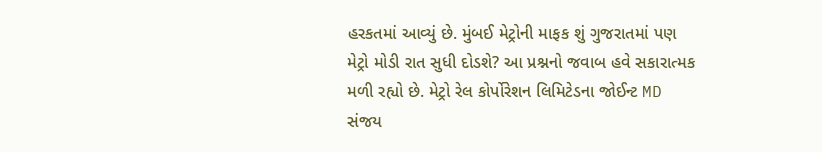હરકતમાં આવ્યું છે. મુંબઈ મેટ્રોની માફક શું ગુજરાતમાં પણ મેટ્રો મોડી રાત સુધી દોડશે? આ પ્રશ્નનો જવાબ હવે સકારાત્મક મળી રહ્યો છે. મેટ્રો રેલ કોર્પોરેશન લિમિટેડના જોઈન્ટ MD સંજય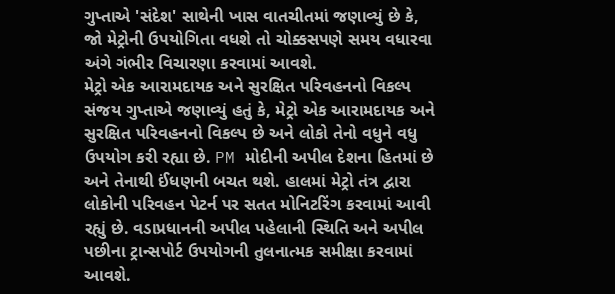ગુપ્તાએ 'સંદેશ' સાથેની ખાસ વાતચીતમાં જણાવ્યું છે કે, જો મેટ્રોની ઉપયોગિતા વધશે તો ચોક્કસપણે સમય વધારવા અંગે ગંભીર વિચારણા કરવામાં આવશે.
મેટ્રો એક આરામદાયક અને સુરક્ષિત પરિવહનનો વિકલ્પ
સંજય ગુપ્તાએ જણાવ્યું હતું કે, મેટ્રો એક આરામદાયક અને સુરક્ષિત પરિવહનનો વિકલ્પ છે અને લોકો તેનો વધુને વધુ ઉપયોગ કરી રહ્યા છે. PM મોદીની અપીલ દેશના હિતમાં છે અને તેનાથી ઈંધણની બચત થશે. હાલમાં મેટ્રો તંત્ર દ્વારા લોકોની પરિવહન પેટર્ન પર સતત મોનિટરિંગ કરવામાં આવી રહ્યું છે. વડાપ્રધાનની અપીલ પહેલાની સ્થિતિ અને અપીલ પછીના ટ્રાન્સપોર્ટ ઉપયોગની તુલનાત્મક સમીક્ષા કરવામાં આવશે.